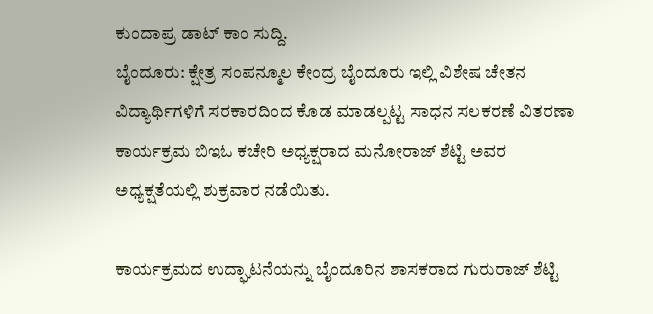ಕುಂದಾಪ್ರ ಡಾಟ್ ಕಾಂ ಸುದ್ದಿ.
ಬೈಂದೂರು: ಕ್ಷೇತ್ರ ಸಂಪನ್ಮೂಲ ಕೇಂದ್ರ ಬೈಂದೂರು ಇಲ್ಲಿ ವಿಶೇಷ ಚೇತನ ವಿದ್ಯಾರ್ಥಿಗಳಿಗೆ ಸರಕಾರದಿಂದ ಕೊಡ ಮಾಡಲ್ಪಟ್ಟ ಸಾಧನ ಸಲಕರಣೆ ವಿತರಣಾ ಕಾರ್ಯಕ್ರಮ ಬಿಇಓ ಕಚೇರಿ ಅಧ್ಯಕ್ಷರಾದ ಮನೋರಾಜ್ ಶೆಟ್ಟಿ ಅವರ ಅಧ್ಯಕ್ಷತೆಯಲ್ಲಿ ಶುಕ್ರವಾರ ನಡೆಯಿತು.

ಕಾರ್ಯಕ್ರಮದ ಉದ್ಘಾಟನೆಯನ್ನು ಬೈಂದೂರಿನ ಶಾಸಕರಾದ ಗುರುರಾಜ್ ಶೆಟ್ಟಿ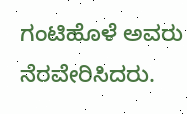ಗಂಟಿಹೊಳೆ ಅವರು ನೆರವೇರಿಸಿದರು.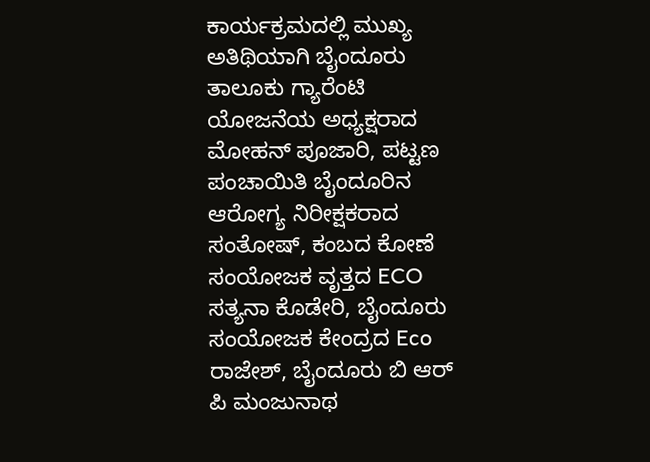ಕಾರ್ಯಕ್ರಮದಲ್ಲಿ ಮುಖ್ಯ ಅತಿಥಿಯಾಗಿ ಬೈಂದೂರು ತಾಲೂಕು ಗ್ಯಾರೆಂಟಿ ಯೋಜನೆಯ ಅಧ್ಯಕ್ಷರಾದ ಮೋಹನ್ ಪೂಜಾರಿ, ಪಟ್ಟಣ ಪಂಚಾಯಿತಿ ಬೈಂದೂರಿನ ಆರೋಗ್ಯ ನಿರೀಕ್ಷಕರಾದ ಸಂತೋಷ್, ಕಂಬದ ಕೋಣೆ ಸಂಯೋಜಕ ವೃತ್ತದ ECO ಸತ್ಯನಾ ಕೊಡೇರಿ, ಬೈಂದೂರು ಸಂಯೋಜಕ ಕೇಂದ್ರದ Eco ರಾಜೇಶ್, ಬೈಂದೂರು ಬಿ ಆರ್ ಪಿ ಮಂಜುನಾಥ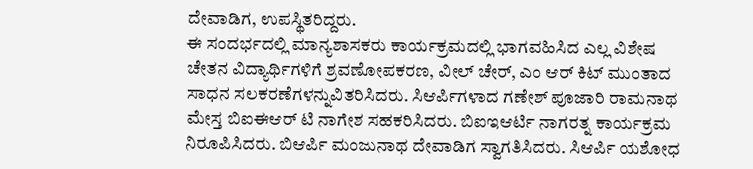ದೇವಾಡಿಗ, ಉಪಸ್ಥಿತರಿದ್ದರು.
ಈ ಸಂದರ್ಭದಲ್ಲಿ ಮಾನ್ಯಶಾಸಕರು ಕಾರ್ಯಕ್ರಮದಲ್ಲಿ ಭಾಗವಹಿಸಿದ ಎಲ್ಲ ವಿಶೇಷ ಚೇತನ ವಿದ್ಯಾರ್ಥಿಗಳಿಗೆ ಶ್ರವಣೋಪಕರಣ, ವೀಲ್ ಚೇರ್, ಎಂ ಆರ್ ಕಿಟ್ ಮುಂತಾದ ಸಾಧನ ಸಲಕರಣೆಗಳನ್ನುವಿತರಿಸಿದರು. ಸಿಆರ್ಪಿಗಳಾದ ಗಣೇಶ್ ಪೂಜಾರಿ ರಾಮನಾಥ ಮೇಸ್ತ ಬಿಐಈಆರ್ ಟಿ ನಾಗೇಶ ಸಹಕರಿಸಿದರು. ಬಿಐಇಆರ್ಟಿ ನಾಗರತ್ನ ಕಾರ್ಯಕ್ರಮ ನಿರೂಪಿಸಿದರು. ಬಿಆರ್ಪಿ ಮಂಜುನಾಥ ದೇವಾಡಿಗ ಸ್ವಾಗತಿಸಿದರು. ಸಿಆರ್ಪಿ ಯಶೋಧ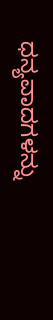ಧನ್ಯವಾದಗಳನ್ನು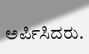ಅರ್ಪಿಸಿದರು.